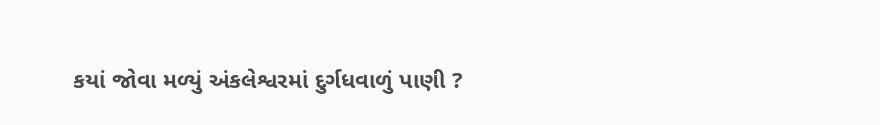કયાં જોવા મળ્યું અંકલેશ્વરમાં દુર્ગધવાળું પાણી ?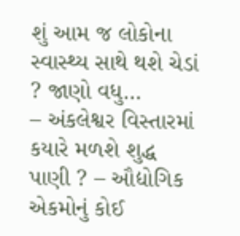શું આમ જ લોકોના સ્વાસ્થ્ય સાથે થશે ચેડાં ? જાણો વધુ…
– અંકલેશ્વર વિસ્તારમાં કયારે મળશે શુદ્ધ પાણી ? – ઔદ્યોગિક એકમોનું કોઈ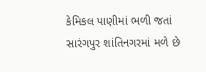કેમિકલ પાણીમાં ભળી જતાં સારંગપુર શાંતિનગરમાં મળે છે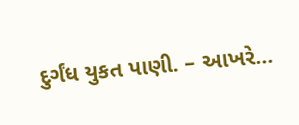દુર્ગંધ યુકત પાણી. – આખરે...